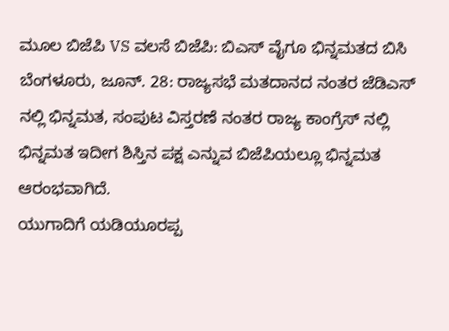ಮೂಲ ಬಿಜೆಪಿ VS ವಲಸೆ ಬಿಜೆಪಿ: ಬಿಎಸ್ ವೈಗೂ ಭಿನ್ನಮತದ ಬಿಸಿ
ಬೆಂಗಳೂರು, ಜೂನ್. 28: ರಾಜ್ಯಸಭೆ ಮತದಾನದ ನಂತರ ಜೆಡಿಎಸ್ ನಲ್ಲಿ ಭಿನ್ನಮತ, ಸಂಪುಟ ವಿಸ್ತರಣೆ ನಂತರ ರಾಜ್ಯ ಕಾಂಗ್ರೆಸ್ ನಲ್ಲಿ ಭಿನ್ನಮತ ಇದೀಗ ಶಿಸ್ತಿನ ಪಕ್ಷ ಎನ್ನುವ ಬಿಜೆಪಿಯಲ್ಲೂ ಭಿನ್ನಮತ ಆರಂಭವಾಗಿದೆ.
ಯುಗಾದಿಗೆ ಯಡಿಯೂರಪ್ಪ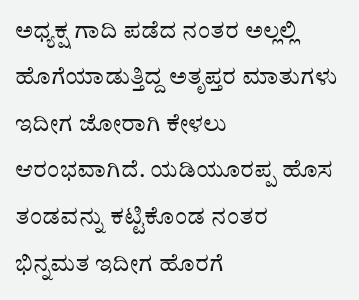ಅಧ್ಯಕ್ಷ ಗಾದಿ ಪಡೆದ ನಂತರ ಅಲ್ಲಲ್ಲಿ ಹೊಗೆಯಾಡುತ್ತಿದ್ದ ಅತೃಪ್ತರ ಮಾತುಗಳು ಇದೀಗ ಜೋರಾಗಿ ಕೇಳಲು ಆರಂಭವಾಗಿದೆ. ಯಡಿಯೂರಪ್ಪ ಹೊಸ ತಂಡವನ್ನು ಕಟ್ಟಿಕೊಂಡ ನಂತರ ಭಿನ್ನಮತ ಇದೀಗ ಹೊರಗೆ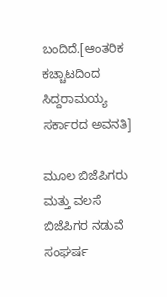ಬಂದಿದೆ.[ಆಂತರಿಕ ಕಚ್ಚಾಟದಿಂದ ಸಿದ್ದರಾಮಯ್ಯ ಸರ್ಕಾರದ ಅವನತಿ]

ಮೂಲ ಬಿಜೆಪಿಗರು ಮತ್ತು ವಲಸೆ ಬಿಜೆಪಿಗರ ನಡುವೆ ಸಂಘರ್ಷ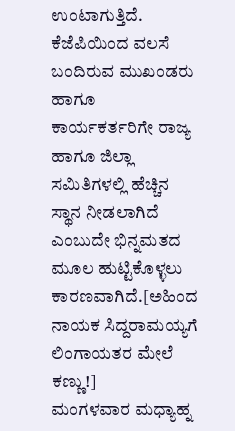ಉಂಟಾಗುತ್ತಿದೆ. ಕೆಜೆಪಿಯಿಂದ ವಲಸೆ ಬಂದಿರುವ ಮುಖಂಡರು ಹಾಗೂ ಕಾರ್ಯಕರ್ತರಿಗೇ ರಾಜ್ಯ ಹಾಗೂ ಜಿಲ್ಲಾ ಸಮಿತಿಗಳಲ್ಲಿ ಹೆಚ್ಚಿನ ಸ್ಥಾನ ನೀಡಲಾಗಿದೆ ಎಂಬುದೇ ಭಿನ್ನಮತದ ಮೂಲ ಹುಟ್ಟಿಕೊಳ್ಳಲು ಕಾರಣವಾಗಿದೆ.[ಅಹಿಂದ ನಾಯಕ ಸಿದ್ದರಾಮಯ್ಯಗೆ ಲಿಂಗಾಯತರ ಮೇಲೆ ಕಣ್ಣು!]
ಮಂಗಳವಾರ ಮಧ್ಯಾಹ್ನ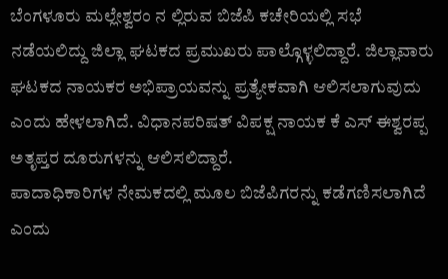ಬೆಂಗಳೂರು ಮಲ್ಲೇಶ್ವರಂ ನ ಲ್ಲಿರುವ ಬಿಜೆಪಿ ಕಚೇರಿಯಲ್ಲಿ ಸಭೆ ನಡೆಯಲಿದ್ದು ಜಿಲ್ಲಾ ಘಟಕದ ಪ್ರಮುಖರು ಪಾಲ್ಗೊಳ್ಳಲಿದ್ದಾರೆ. ಜಿಲ್ಲಾವಾರು ಘಟಕದ ನಾಯಕರ ಅಭಿಪ್ರಾಯವನ್ನು ಪ್ರತ್ಯೇಕವಾಗಿ ಆಲಿಸಲಾಗುವುದು ಎಂದು ಹೇಳಲಾಗಿದೆ. ವಿಧಾನಪರಿಷತ್ ವಿಪಕ್ಷ ನಾಯಕ ಕೆ ಎಸ್ ಈಶ್ವರಪ್ಪ ಅತೃಪ್ತರ ದೂರುಗಳನ್ನು ಆಲಿಸಲಿದ್ದಾರೆ.
ಪಾದಾಧಿಕಾರಿಗಳ ನೇಮಕದಲ್ಲಿ ಮೂಲ ಬಿಜೆಪಿಗರನ್ನು ಕಡೆಗಣಿಸಲಾಗಿದೆ ಎಂದು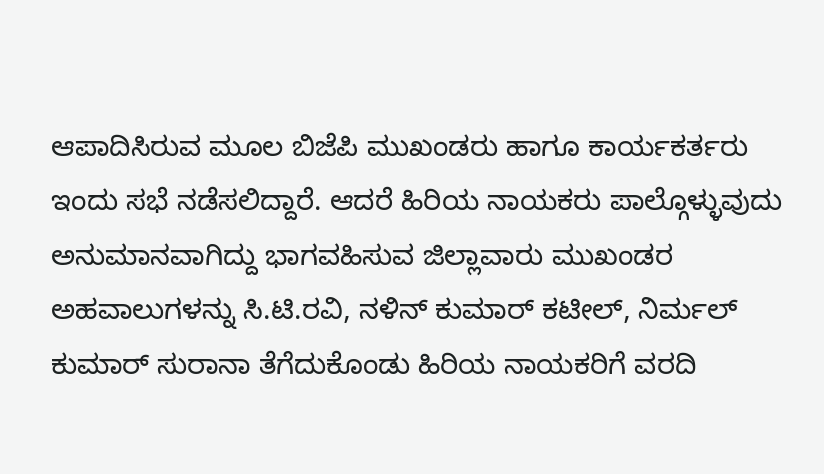ಆಪಾದಿಸಿರುವ ಮೂಲ ಬಿಜೆಪಿ ಮುಖಂಡರು ಹಾಗೂ ಕಾರ್ಯಕರ್ತರು ಇಂದು ಸಭೆ ನಡೆಸಲಿದ್ದಾರೆ. ಆದರೆ ಹಿರಿಯ ನಾಯಕರು ಪಾಲ್ಗೊಳ್ಳುವುದು ಅನುಮಾನವಾಗಿದ್ದು ಭಾಗವಹಿಸುವ ಜಿಲ್ಲಾವಾರು ಮುಖಂಡರ ಅಹವಾಲುಗಳನ್ನು ಸಿ.ಟಿ.ರವಿ, ನಳಿನ್ ಕುಮಾರ್ ಕಟೀಲ್, ನಿರ್ಮಲ್ ಕುಮಾರ್ ಸುರಾನಾ ತೆಗೆದುಕೊಂಡು ಹಿರಿಯ ನಾಯಕರಿಗೆ ವರದಿ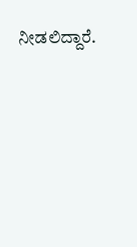ನೀಡಲಿದ್ದಾರೆ.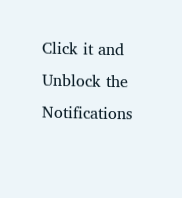Click it and Unblock the Notifications